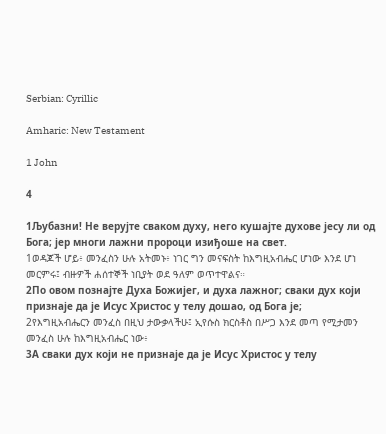Serbian: Cyrillic

Amharic: New Testament

1 John

4

1Љубазни! Не верујте сваком духу, него кушајте духове јесу ли од Бога; јер многи лажни пророци изиђоше на свет.
1ወዳጆች ሆይ፥ መንፈስን ሁሉ አትመኑ፥ ነገር ግን መናፍስት ከእግዚአብሔር ሆነው እንደ ሆነ መርምሩ፤ ብዙዎች ሐሰተኞች ነቢያት ወደ ዓለም ወጥተዋልና።
2По овом познајте Духа Божијег, и духа лажног; сваки дух који признаје да је Исус Христос у телу дошао, од Бога је;
2የእግዚአብሔርን መንፈስ በዚህ ታውቃላችሁ፤ ኢየሱስ ክርስቶስ በሥጋ እንደ መጣ የሚታመን መንፈስ ሁሉ ከእግዚአብሔር ነው፥
3А сваки дух који не признаје да је Исус Христос у телу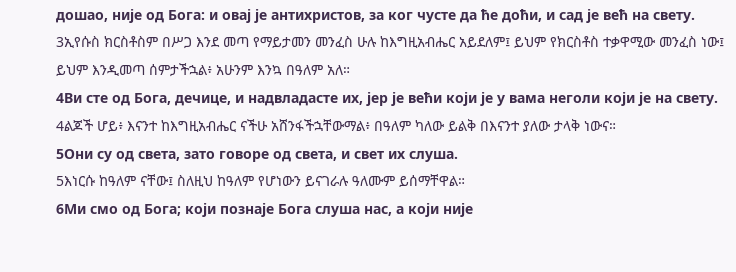дошао, није од Бога: и овај је антихристов, за ког чусте да ће доћи, и сад је већ на свету.
3ኢየሱስ ክርስቶስም በሥጋ እንደ መጣ የማይታመን መንፈስ ሁሉ ከእግዚአብሔር አይደለም፤ ይህም የክርስቶስ ተቃዋሚው መንፈስ ነው፤ ይህም እንዲመጣ ሰምታችኋል፥ አሁንም እንኳ በዓለም አለ።
4Ви сте од Бога, дечице, и надвладасте их, јер је већи који је у вама неголи који је на свету.
4ልጆች ሆይ፥ እናንተ ከእግዚአብሔር ናችሁ አሸንፋችኋቸውማል፥ በዓለም ካለው ይልቅ በእናንተ ያለው ታላቅ ነውና።
5Они су од света, зато говоре од света, и свет их слуша.
5እነርሱ ከዓለም ናቸው፤ ስለዚህ ከዓለም የሆነውን ይናገራሉ ዓለሙም ይሰማቸዋል።
6Ми смо од Бога; који познаје Бога слуша нас, а који није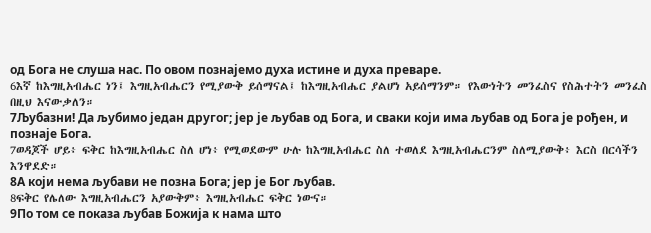од Бога не слуша нас. По овом познајемо духа истине и духа преваре.
6እኛ ከእግዚአብሔር ነን፤ እግዚአብሔርን የሚያውቅ ይሰማናል፤ ከእግዚአብሔር ያልሆነ አይሰማንም። የእውነትን መንፈስና የስሕተትን መንፈስ በዚህ እናውቃለን።
7Љубазни! Да љубимо један другог; јер је љубав од Бога, и сваки који има љубав од Бога је рођен, и познаје Бога.
7ወዳጆች ሆይ፥ ፍቅር ከእግዚአብሔር ስለ ሆነ፥ የሚወደውም ሁሉ ከእግዚአብሔር ስለ ተወለደ እግዚአብሔርንም ስለሚያውቅ፥ እርስ በርሳችን እንዋደድ።
8А који нема љубави не позна Бога; јер је Бог љубав.
8ፍቅር የሌለው እግዚአብሔርን አያውቅም፥ እግዚአብሔር ፍቅር ነውና።
9По том се показа љубав Божија к нама што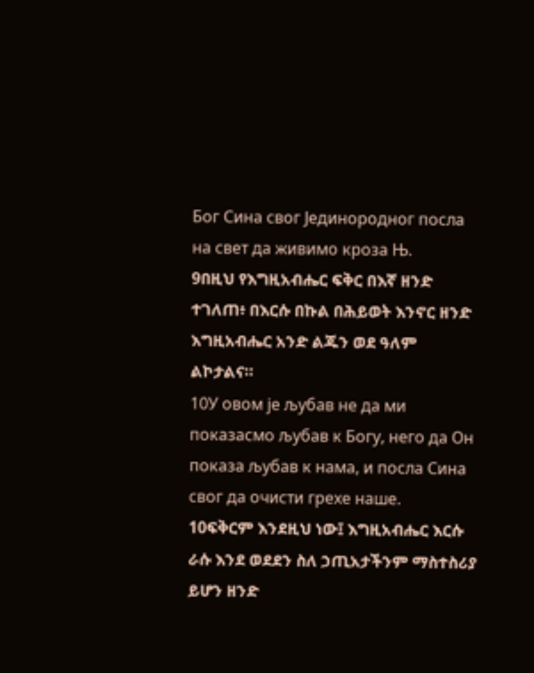Бог Сина свог Јединородног посла на свет да живимо кроза Њ.
9በዚህ የእግዚአብሔር ፍቅር በእኛ ዘንድ ተገለጠ፥ በእርሱ በኩል በሕይወት እንኖር ዘንድ እግዚአብሔር አንድ ልጁን ወደ ዓለም ልኮታልና።
10У овом је љубав не да ми показасмо љубав к Богу, него да Он показа љубав к нама, и посла Сина свог да очисти грехе наше.
10ፍቅርም እንደዚህ ነው፤ እግዚአብሔር እርሱ ራሱ እንደ ወደደን ስለ ኃጢአታችንም ማስተስሪያ ይሆን ዘንድ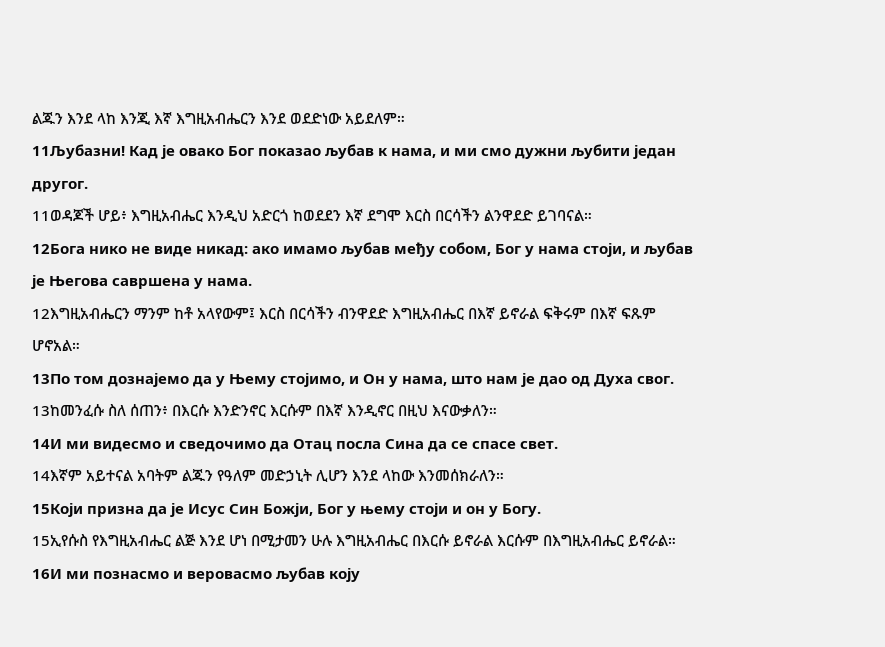ልጁን እንደ ላከ እንጂ እኛ እግዚአብሔርን እንደ ወደድነው አይደለም።
11Љубазни! Кад је овако Бог показао љубав к нама, и ми смо дужни љубити један другог.
11ወዳጆች ሆይ፥ እግዚአብሔር እንዲህ አድርጎ ከወደደን እኛ ደግሞ እርስ በርሳችን ልንዋደድ ይገባናል።
12Бога нико не виде никад: ако имамо љубав међу собом, Бог у нама стоји, и љубав је Његова савршена у нама.
12እግዚአብሔርን ማንም ከቶ አላየውም፤ እርስ በርሳችን ብንዋደድ እግዚአብሔር በእኛ ይኖራል ፍቅሩም በእኛ ፍጹም ሆኖአል።
13По том дознајемо да у Њему стојимо, и Он у нама, што нам је дао од Духа свог.
13ከመንፈሱ ስለ ሰጠን፥ በእርሱ እንድንኖር እርሱም በእኛ እንዲኖር በዚህ እናውቃለን።
14И ми видесмо и сведочимо да Отац посла Сина да се спасе свет.
14እኛም አይተናል አባትም ልጁን የዓለም መድኃኒት ሊሆን እንደ ላከው እንመሰክራለን።
15Који призна да је Исус Син Божји, Бог у њему стоји и он у Богу.
15ኢየሱስ የእግዚአብሔር ልጅ እንደ ሆነ በሚታመን ሁሉ እግዚአብሔር በእርሱ ይኖራል እርሱም በእግዚአብሔር ይኖራል።
16И ми познасмо и веровасмо љубав коју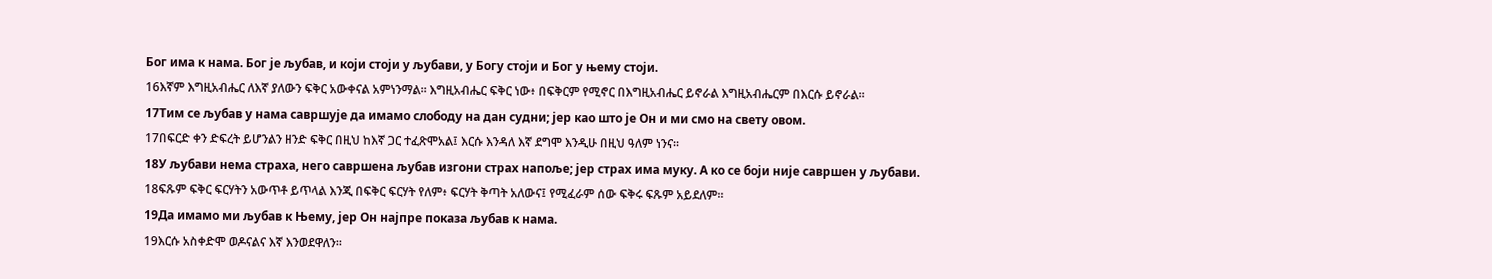Бог има к нама. Бог је љубав, и који стоји у љубави, у Богу стоји и Бог у њему стоји.
16እኛም እግዚአብሔር ለእኛ ያለውን ፍቅር አውቀናል አምነንማል። እግዚአብሔር ፍቅር ነው፥ በፍቅርም የሚኖር በእግዚአብሔር ይኖራል እግዚአብሔርም በእርሱ ይኖራል።
17Тим се љубав у нама савршује да имамо слободу на дан судни; јер као што је Он и ми смо на свету овом.
17በፍርድ ቀን ድፍረት ይሆንልን ዘንድ ፍቅር በዚህ ከእኛ ጋር ተፈጽሞአል፤ እርሱ እንዳለ እኛ ደግሞ እንዲሁ በዚህ ዓለም ነንና።
18У љубави нема страха, него савршена љубав изгони страх напоље; јер страх има муку. А ко се боји није савршен у љубави.
18ፍጹም ፍቅር ፍርሃትን አውጥቶ ይጥላል እንጂ በፍቅር ፍርሃት የለም፥ ፍርሃት ቅጣት አለውና፤ የሚፈራም ሰው ፍቅሩ ፍጹም አይደለም።
19Да имамо ми љубав к Њему, јер Он најпре показа љубав к нама.
19እርሱ አስቀድሞ ወዶናልና እኛ እንወደዋለን።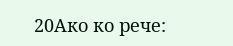20Ако ко рече: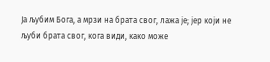Ја љубим Бога, а мрзи на брата свог, лажа је; јер који не љуби брата свог, кога види, како може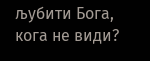љубити Бога, кога не види?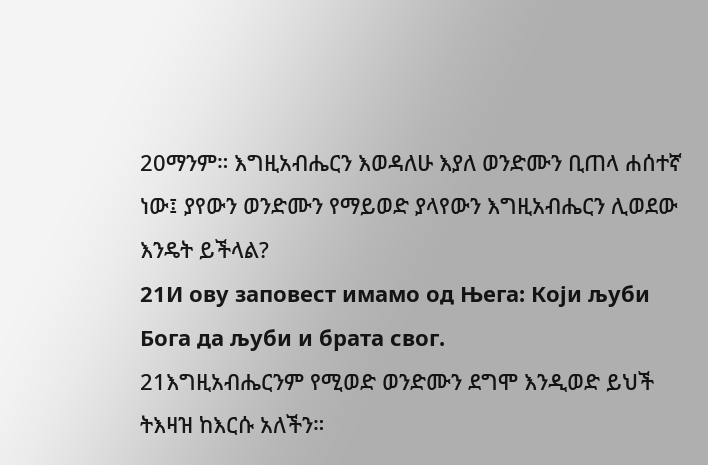20ማንም። እግዚአብሔርን እወዳለሁ እያለ ወንድሙን ቢጠላ ሐሰተኛ ነው፤ ያየውን ወንድሙን የማይወድ ያላየውን እግዚአብሔርን ሊወደው እንዴት ይችላል?
21И ову заповест имамо од Њега: Који љуби Бога да љуби и брата свог.
21እግዚአብሔርንም የሚወድ ወንድሙን ደግሞ እንዲወድ ይህች ትእዛዝ ከእርሱ አለችን።